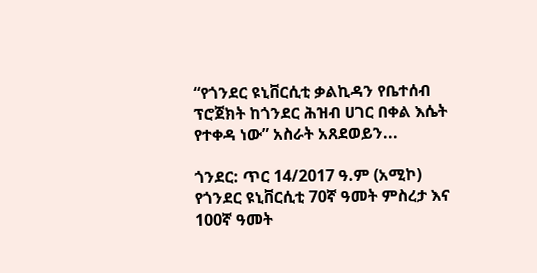“የጎንደር ዩኒቨርሲቲ ቃልኪዳን የቤተሰብ ፕሮጀክት ከጎንደር ሕዝብ ሀገር በቀል እሴት የተቀዳ ነው” አስራት አጸደወይን...

ጎንደር: ጥር 14/2017 ዓ.ም (አሚኮ) የጎንደር ዩኒቨርሲቲ 70ኛ ዓመት ምስረታ እና 100ኛ ዓመት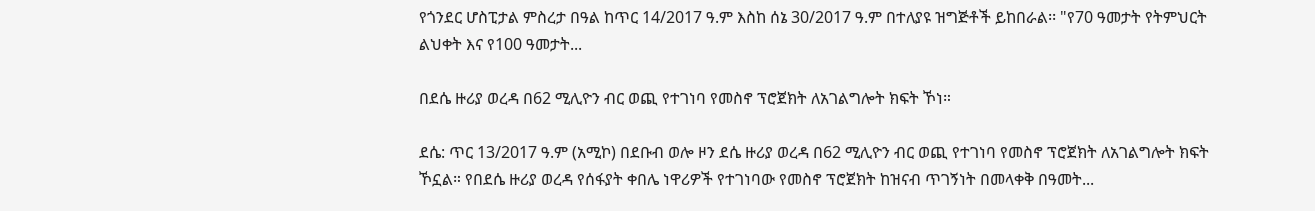የጎንደር ሆስፒታል ምስረታ በዓል ከጥር 14/2017 ዓ.ም እስከ ሰኔ 30/2017 ዓ.ም በተለያዩ ዝግጅቶች ይከበራል፡፡ "የ70 ዓመታት የትምህርት ልህቀት እና የ100 ዓመታት...

በደሴ ዙሪያ ወረዳ በ62 ሚሊዮን ብር ወጪ የተገነባ የመስኖ ፕሮጀክት ለአገልግሎት ክፍት ኾነ።

ደሴ: ጥር 13/2017 ዓ.ም (አሚኮ) በደቡብ ወሎ ዞን ደሴ ዙሪያ ወረዳ በ62 ሚሊዮን ብር ወጪ የተገነባ የመስኖ ፕሮጀክት ለአገልግሎት ክፍት ኾኗል። የበደሴ ዙሪያ ወረዳ የሰፋያት ቀበሌ ነዋሪዎች የተገነባው የመስኖ ፕሮጀክት ከዝናብ ጥገኝነት በመላቀቅ በዓመት...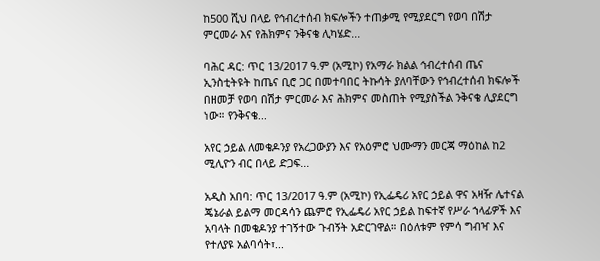ከ500 ሺህ በላይ የኅብረተሰብ ክፍሎችን ተጠቃሚ የሚያደርግ የወባ በሽታ ምርመራ እና የሕክምና ንቅናቄ ሊካሄድ...

ባሕር ዳር: ጥር 13/2017 ዓ.ም (አሚኮ) የአማራ ክልል ኅብረተሰብ ጤና ኢንስቲትዩት ከጤና ቢሮ ጋር በመተባበር ትኩሳት ያለባቸውን የኅብረተሰብ ክፍሎች በዘመቻ የወባ በሽታ ምርመራ እና ሕክምና መስጠት የሚያስችል ንቅናቄ ሊያደርግ ነው። የንቅናቄ...

አየር ኃይል ለመቄዶንያ የአረጋውያን እና የአዕምሮ ህሙማን መርጃ ማዕከል ከ2 ሚሊዮን ብር በላይ ድጋፍ...

አዲስ አበባ: ጥር 13/2017 ዓ.ም (አሚኮ) የኢፌዴሪ አየር ኃይል ዋና አዛዥ ሌተናል ጄኔራል ይልማ መርዳሳን ጨምሮ የኢፌዴሪ አየር ኃይል ከፍተኛ የሥራ ኀላፊዎች እና አባላት በመቄዶንያ ተገኝተው ጉብኝት አድርገዋል። በዕለቱም የምሳ ግብዣ እና የተለያዩ አልባሳት፣...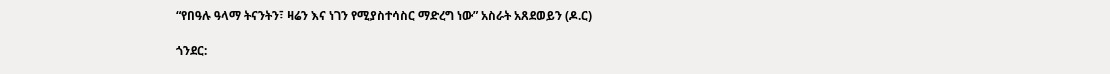“የበዓሉ ዓላማ ትናንትን፣ ዛሬን እና ነገን የሚያስተሳስር ማድረግ ነው” አስራት አጸደወይን (ዶ.ር)

ጎንደር: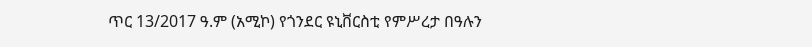ጥር 13/2017 ዓ.ም (አሚኮ) የጎንደር ዩኒቨርስቲ የምሥረታ በዓሉን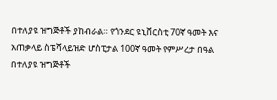በተለያዩ ዝግጅቶች ያከብራል። የጎንደር ዩኒቨርስቲ 70ኛ ዓመት እና አጠቃላይ ስፔሻላይዝድ ሆስፒታል 100ኛ ዓመት የምሥረታ በዓል በተለያዩ ዝግጅቶች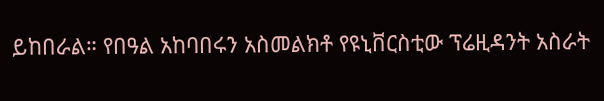ይከበራል። የበዓል አከባበሩን አስመልክቶ የዩኒቨርስቲው ፕሬዚዳንት አስራት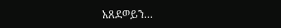አጸደወይን...